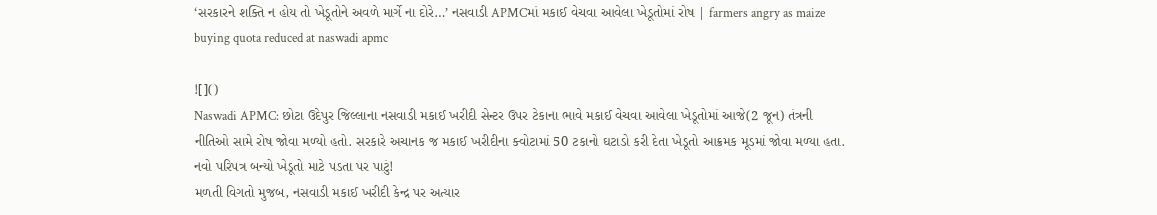‘સરકારને શક્તિ ન હોય તો ખેડૂતોને અવળે માર્ગે ના દોરે…’ નસવાડી APMCમાં મકાઈ વેચવા આવેલા ખેડૂતોમાં રોષ | farmers angry as maize buying quota reduced at naswadi apmc

![]()
Naswadi APMC: છોટા ઉદેપુર જિલ્લાના નસવાડી મકાઈ ખરીદી સેન્ટર ઉપર ટેકાના ભાવે મકાઈ વેચવા આવેલા ખેડૂતોમાં આજે(2 જૂન) તંત્રની નીતિઓ સામે રોષ જોવા મળ્યો હતો. સરકારે અચાનક જ મકાઈ ખરીદીના ક્વોટામાં 50 ટકાનો ઘટાડો કરી દેતા ખેડૂતો આક્રમક મૂડમાં જોવા મળ્યા હતા.
નવો પરિપત્ર બન્યો ખેડૂતો માટે પડતા પર પાટું!
મળતી વિગતો મુજબ, નસવાડી મકાઈ ખરીદી કેન્દ્ર પર અત્યાર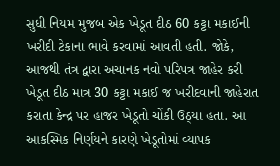સુધી નિયમ મુજબ એક ખેડૂત દીઠ 60 કટ્ટા મકાઈની ખરીદી ટેકાના ભાવે કરવામાં આવતી હતી. જોકે, આજથી તંત્ર દ્વારા અચાનક નવો પરિપત્ર જાહેર કરી ખેડૂત દીઠ માત્ર 30 કટ્ટા મકાઈ જ ખરીદવાની જાહેરાત કરાતા કેન્દ્ર પર હાજર ખેડૂતો ચોંકી ઉઠ્યા હતા. આ આકસ્મિક નિર્ણયને કારણે ખેડૂતોમાં વ્યાપક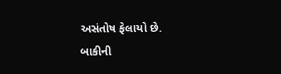અસંતોષ ફેલાયો છે.
બાકીની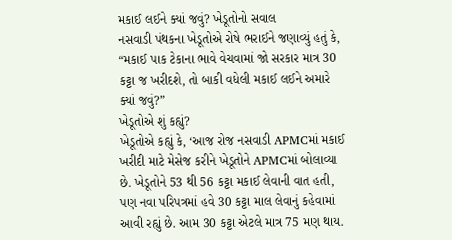મકાઈ લઈને ક્યાં જવું? ખેડૂતોનો સવાલ
નસવાડી પંથકના ખેડૂતોએ રોષે ભરાઈને જણાવ્યું હતું કે, “મકાઈ પાક ટેકાના ભાવે વેચવામાં જો સરકાર માત્ર 30 કટ્ટા જ ખરીદશે, તો બાકી વધેલી મકાઈ લઈને અમારે ક્યાં જવું?”
ખેડૂતોએ શું કહ્યું?
ખેડૂતોએ કહ્યું કે, ‘આજ રોજ નસવાડી APMCમાં મકાઈ ખરીદી માટે મેસેજ કરીને ખેડૂતોને APMCમાં બોલાવ્યા છે. ખેડૂતોને 53 થી 56 કટ્ટા મકાઈ લેવાની વાત હતી, પણ નવા પરિપત્રમાં હવે 30 કટ્ટા માલ લેવાનું કહેવામાં આવી રહ્યું છે. આમ 30 કટ્ટા એટલે માત્ર 75 મણ થાય.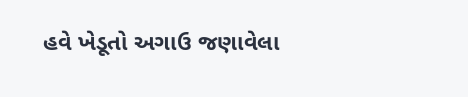હવે ખેડૂતો અગાઉ જણાવેલા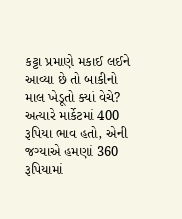કટ્ટા પ્રમાણે મકાઈ લઈને આવ્યા છે તો બાકીનો માલ ખેડૂતો ક્યાં વેચે? અત્યારે માર્કેટમાં 400 રૂપિયા ભાવ હતો, એની જગ્યાએ હમણાં 360 રૂપિયામાં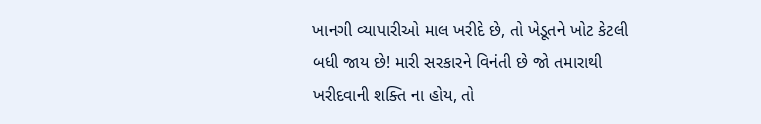ખાનગી વ્યાપારીઓ માલ ખરીદે છે, તો ખેડૂતને ખોટ કેટલી બધી જાય છે! મારી સરકારને વિનંતી છે જો તમારાથી ખરીદવાની શક્તિ ના હોય, તો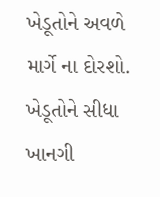ખેડૂતોને અવળે માર્ગે ના દોરશો. ખેડૂતોને સીધા ખાનગી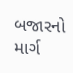બજારનો માર્ગ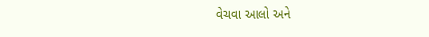વેચવા આલો અને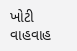ખોટી વાહવાહ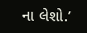ના લેશો.’